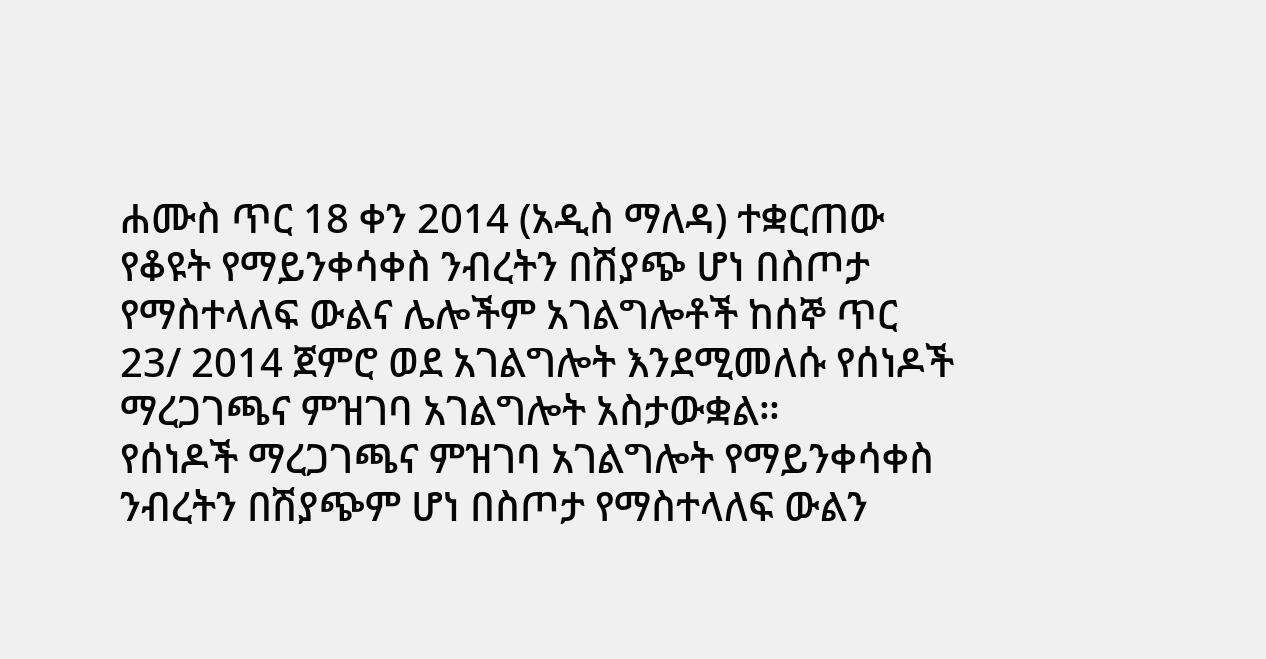ሐሙስ ጥር 18 ቀን 2014 (አዲስ ማለዳ) ተቋርጠው የቆዩት የማይንቀሳቀስ ንብረትን በሽያጭ ሆነ በስጦታ የማስተላለፍ ውልና ሌሎችም አገልግሎቶች ከሰኞ ጥር 23/ 2014 ጀምሮ ወደ አገልግሎት እንደሚመለሱ የሰነዶች ማረጋገጫና ምዝገባ አገልግሎት አስታውቋል።
የሰነዶች ማረጋገጫና ምዝገባ አገልግሎት የማይንቀሳቀስ ንብረትን በሽያጭም ሆነ በስጦታ የማስተላለፍ ውልን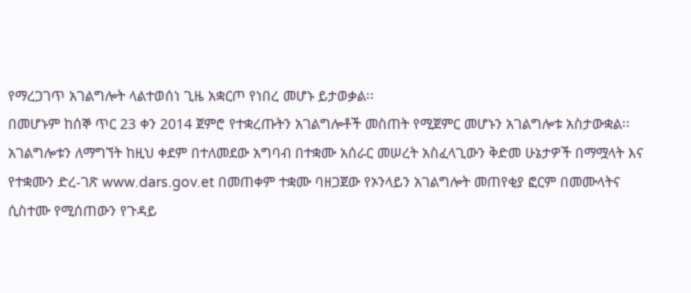የማረጋገጥ አገልግሎት ላልተወሰነ ጊዜ አቋርጦ የነበረ መሆኑ ይታወቃል፡፡
በመሆኑም ከሰኞ ጥር 23 ቀን 2014 ጀምሮ የተቋረጡትን አገልግሎቶች መስጠት የሚጀምር መሆኑን አገልግሎቱ አስታውቋል፡፡
አገልግሎቱን ለማግኘት ከዚህ ቀደም በተለመደው አግባብ በተቋሙ አሰራር መሠረት አስፈላጊውን ቅድመ ሁኔታዎች በማሟላት እና የተቋሙን ድረ-ገጽ www.dars.gov.et በመጠቀም ተቋሙ ባዘጋጀው የኦንላይን አገልግሎት መጠየቂያ ፎርም በመሙላትና ሲስተሙ የሚሰጠውን የጉዳይ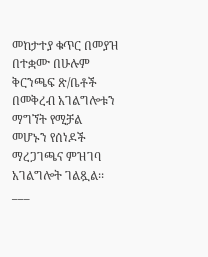መከታተያ ቁጥር በመያዝ በተቋሙ በሁሉም ቅርንጫፍ ጽ/ቤቶች በመቅረብ አገልግሎቱን ማግኘት የሚቻል መሆኑን የሰነዶች ማረጋገጫና ምዝገባ አገልግሎት ገልጿል፡፡
___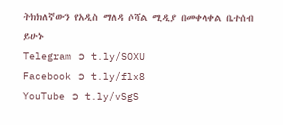ትክክለኛውን የአዲስ ማለዳ ሶሻል ሚዲያ በመቀላቀል ቤተሰብ ይሁኑ
Telegram ➲ t.ly/SOXU
Facebook ➲ t.ly/flx8
YouTube ➲ t.ly/vSgS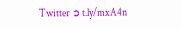Twitter ➲ t.ly/mxA4n